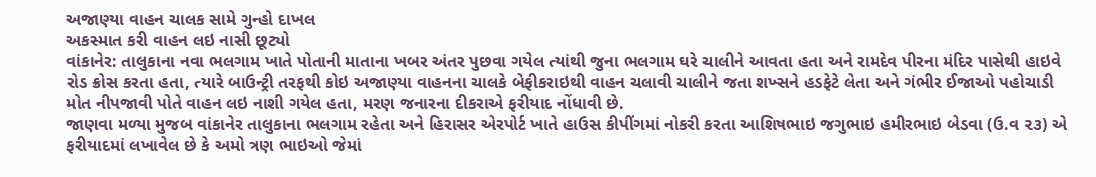અજાણ્યા વાહન ચાલક સામે ગુન્હો દાખલ
અકસ્માત કરી વાહન લઇ નાસી છૂટ્યો
વાંકાનેર: તાલુકાના નવા ભલગામ ખાતે પોતાની માતાના ખબર અંતર પુછવા ગયેલ ત્યાંથી જુના ભલગામ ઘરે ચાલીને આવતા હતા અને રામદેવ પીરના મંદિર પાસેથી હાઇવે રોડ ક્રોસ કરતા હતા, ત્યારે બાઉન્ટ્રી તરફથી કોઇ અજાણ્યા વાહનના ચાલકે બેફીકરાઇથી વાહન ચલાવી ચાલીને જતા શખ્સને હડફેટે લેતા અને ગંભીર ઈજાઓ પહોચાડી મોત નીપજાવી પોતે વાહન લઇ નાશી ગયેલ હતા, મરણ જનારના દીકરાએ ફરીયાદ નોંધાવી છે.
જાણવા મળ્યા મુજબ વાંકાનેર તાલુકાના ભલગામ રહેતા અને હિરાસર એરપોર્ટ ખાતે હાઉસ કીપીંગમાં નોકરી કરતા આશિષભાઇ જગુભાઇ હમીરભાઇ બેડવા (ઉ.વ ૨૩) એ ફરીયાદમાં લખાવેલ છે કે અમો ત્રણ ભાઇઓ જેમાં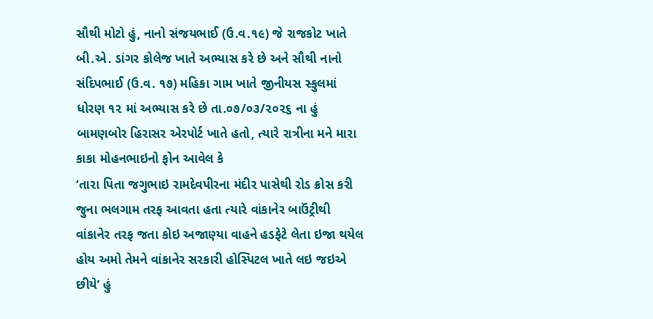સૌથી મોટો હું, નાનો સંજયભાઈ (ઉ.વ.૧૯) જે રાજકોટ ખાતે બી.એ. ડાંગર કોલેજ ખાતે અભ્યાસ કરે છે અને સૌથી નાનો સંદિપભાઈ (ઉ.વ. ૧૭) મહિકા ગામ ખાતે જીનીયસ સ્કુલમાં ધોરણ ૧૨ માં અભ્યાસ કરે છે તા.૦૭/૦૩/૨૦૨૬ ના હું બામણબોર હિરાસર એરપોર્ટ ખાતે હતો, ત્યારે રાત્રીના મને મારા કાકા મોહનભાઇનો ફોન આવેલ કે
‘તારા પિતા જગુભાઇ રામદેવપીરના મંદીર પાસેથી રોડ ક્રોસ કરી જુના ભલગામ તરફ આવતા હતા ત્યારે વાંકાનેર બાઉંટ્રીથી વાંકાનેર તરફ જતા કોઇ અજાણ્યા વાહને હડફેટે લેતા ઇજા થયેલ હોય અમો તેમને વાંકાનેર સરકારી હોસ્પિટલ ખાતે લઇ જઇએ છીયે’ હું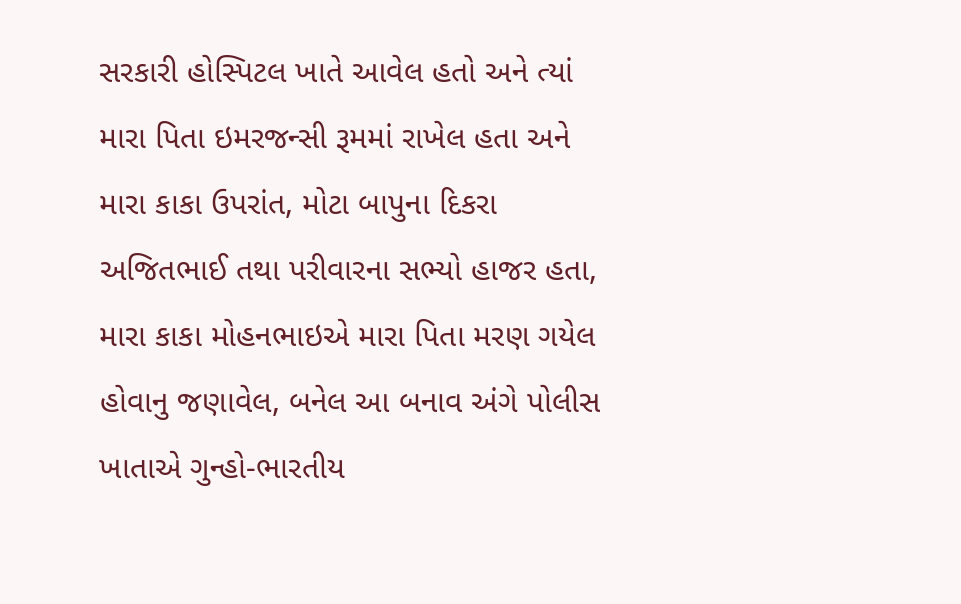સરકારી હોસ્પિટલ ખાતે આવેલ હતો અને ત્યાં મારા પિતા ઇમરજન્સી રૂમમાં રાખેલ હતા અને મારા કાકા ઉપરાંત, મોટા બાપુના દિકરા અજિતભાઈ તથા પરીવારના સભ્યો હાજર હતા, મારા કાકા મોહનભાઇએ મારા પિતા મરણ ગયેલ હોવાનુ જણાવેલ, બનેલ આ બનાવ અંગે પોલીસ ખાતાએ ગુન્હો-ભારતીય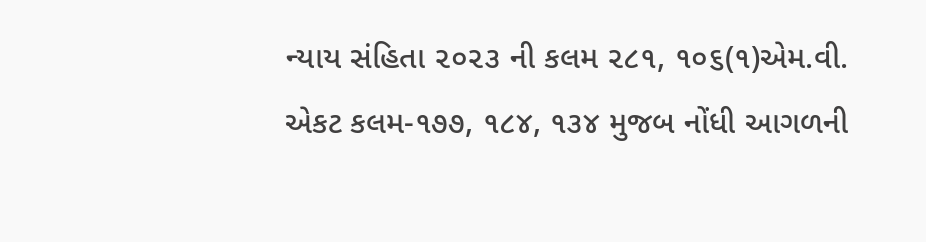ન્યાય સંહિતા ૨૦૨૩ ની કલમ ૨૮૧, ૧૦૬(૧)એમ.વી. એકટ કલમ-૧૭૭, ૧૮૪, ૧૩૪ મુજબ નોંધી આગળની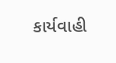કાર્યવાહી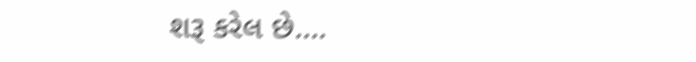શરૂ કરેલ છે….